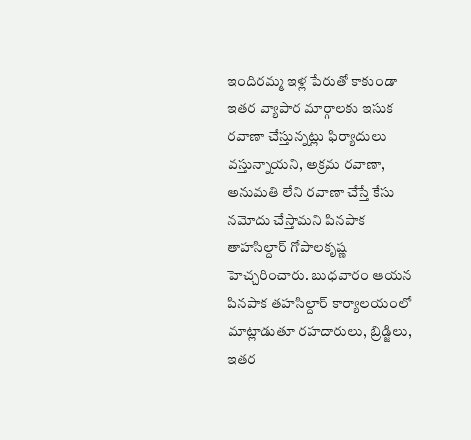ఇందిరమ్మ ఇళ్ల పేరుతో కాకుండా ఇతర వ్యాపార మార్గాలకు ఇసుక రవాణా చేస్తున్నట్లు ఫిర్యాదులు వస్తున్నాయని, అక్రమ రవాణా, అనుమతి లేని రవాణా చేస్తే కేసు నమోదు చేస్తామని పినపాక తాహసిల్దార్ గోపాలకృష్ణ హెచ్చరించారు. బుధవారం ఆయన పినపాక తహసిల్దార్ కార్యాలయంలో మాట్లాడుతూ రహదారులు, బ్రిడ్జిలు, ఇతర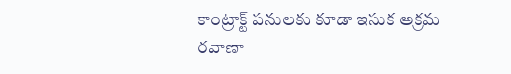కాంట్రాక్ట్ పనులకు కూడా ఇసుక అక్రమ రవాణా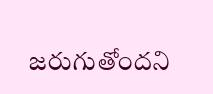జరుగుతోందని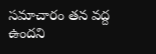సమాచారం తన వద్ద ఉందని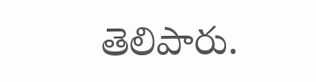తెలిపారు.